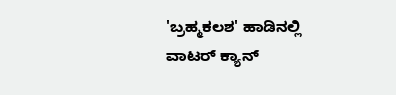'ಬ್ರಹ್ಮಕಲಶ' ಹಾಡಿನಲ್ಲಿ ವಾಟರ್ ಕ್ಯಾನ್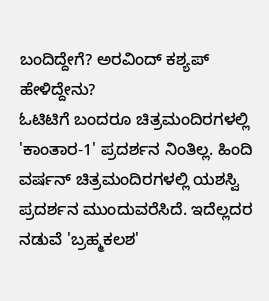ಬಂದಿದ್ದೇಗೆ? ಅರವಿಂದ್ ಕಶ್ಯಪ್ ಹೇಳಿದ್ದೇನು?
ಓಟಿಟಿಗೆ ಬಂದರೂ ಚಿತ್ರಮಂದಿರಗಳಲ್ಲಿ 'ಕಾಂತಾರ-1' ಪ್ರದರ್ಶನ ನಿಂತಿಲ್ಲ. ಹಿಂದಿ ವರ್ಷನ್ ಚಿತ್ರಮಂದಿರಗಳಲ್ಲಿ ಯಶಸ್ವಿ ಪ್ರದರ್ಶನ ಮುಂದುವರೆಸಿದೆ. ಇದೆಲ್ಲದರ ನಡುವೆ 'ಬ್ರಹ್ಮಕಲಶ'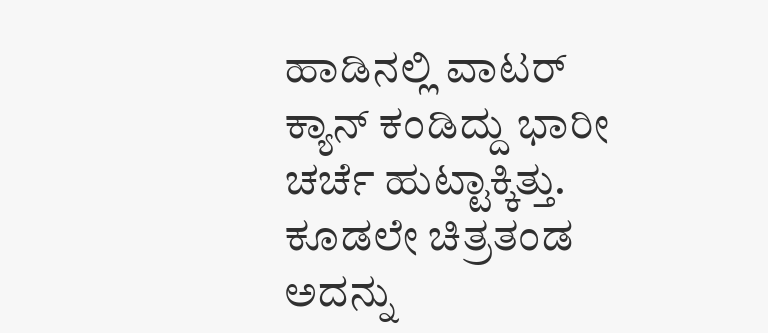ಹಾಡಿನಲ್ಲಿ ವಾಟರ್ ಕ್ಯಾನ್ ಕಂಡಿದ್ದು ಭಾರೀ ಚರ್ಚೆ ಹುಟ್ಟಾಕ್ಕಿತ್ತು. ಕೂಡಲೇ ಚಿತ್ರತಂಡ ಅದನ್ನು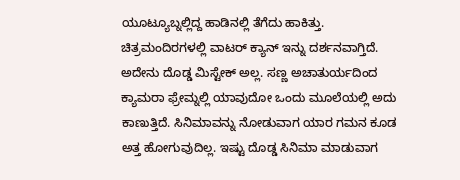ಯೂಟ್ಯೂಬ್ನಲ್ಲಿದ್ದ ಹಾಡಿನಲ್ಲಿ ತೆಗೆದು ಹಾಕಿತ್ತು.
ಚಿತ್ರಮಂದಿರಗಳಲ್ಲಿ ವಾಟರ್ ಕ್ಯಾನ್ ಇನ್ನು ದರ್ಶನವಾಗ್ತಿದೆ. ಅದೇನು ದೊಡ್ಡ ಮಿಸ್ಟೇಕ್ ಅಲ್ಲ. ಸಣ್ಣ ಅಚಾತುರ್ಯದಿಂದ ಕ್ಯಾಮರಾ ಫ್ರೇಮ್ನಲ್ಲಿ ಯಾವುದೋ ಒಂದು ಮೂಲೆಯಲ್ಲಿ ಅದು ಕಾಣುತ್ತಿದೆ. ಸಿನಿಮಾವನ್ನು ನೋಡುವಾಗ ಯಾರ ಗಮನ ಕೂಡ ಅತ್ತ ಹೋಗುವುದಿಲ್ಲ. ಇಷ್ಟು ದೊಡ್ಡ ಸಿನಿಮಾ ಮಾಡುವಾಗ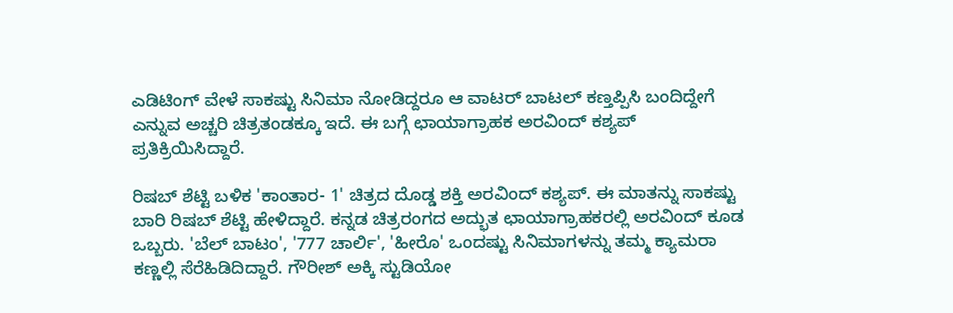ಎಡಿಟಿಂಗ್ ವೇಳೆ ಸಾಕಷ್ಟು ಸಿನಿಮಾ ನೋಡಿದ್ದರೂ ಆ ವಾಟರ್ ಬಾಟಲ್ ಕಣ್ತಪ್ಪಿಸಿ ಬಂದಿದ್ದೇಗೆ ಎನ್ನುವ ಅಚ್ಚರಿ ಚಿತ್ರತಂಡಕ್ಕೂ ಇದೆ. ಈ ಬಗ್ಗೆ ಛಾಯಾಗ್ರಾಹಕ ಅರವಿಂದ್ ಕಶ್ಯಪ್ ಪ್ರತಿಕ್ರಿಯಿಸಿದ್ದಾರೆ.

ರಿಷಬ್ ಶೆಟ್ಟಿ ಬಳಿಕ 'ಕಾಂತಾರ- 1' ಚಿತ್ರದ ದೊಡ್ಡ ಶಕ್ತಿ ಅರವಿಂದ್ ಕಶ್ಯಪ್. ಈ ಮಾತನ್ನು ಸಾಕಷ್ಟು ಬಾರಿ ರಿಷಬ್ ಶೆಟ್ಟಿ ಹೇಳಿದ್ದಾರೆ. ಕನ್ನಡ ಚಿತ್ರರಂಗದ ಅದ್ಭುತ ಛಾಯಾಗ್ರಾಹಕರಲ್ಲಿ ಅರವಿಂದ್ ಕೂಡ ಒಬ್ಬರು. 'ಬೆಲ್ ಬಾಟಂ', '777 ಚಾರ್ಲಿ', 'ಹೀರೊ' ಒಂದಷ್ಟು ಸಿನಿಮಾಗಳನ್ನು ತಮ್ಮ ಕ್ಯಾಮರಾ ಕಣ್ಣಲ್ಲಿ ಸೆರೆಹಿಡಿದಿದ್ದಾರೆ. ಗೌರೀಶ್ ಅಕ್ಕಿ ಸ್ಟುಡಿಯೋ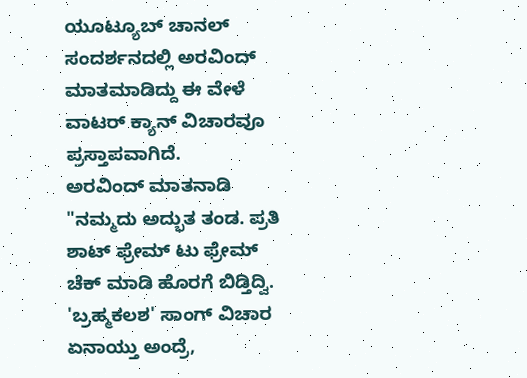ಯೂಟ್ಯೂಬ್ ಚಾನಲ್ ಸಂದರ್ಶನದಲ್ಲಿ ಅರವಿಂದ್ ಮಾತಮಾಡಿದ್ದು ಈ ವೇಳೆ ವಾಟರ್ ಕ್ಯಾನ್ ವಿಚಾರವೂ ಪ್ರಸ್ತಾಪವಾಗಿದೆ.
ಅರವಿಂದ್ ಮಾತನಾಡಿ "ನಮ್ಮದು ಅದ್ಭುತ ತಂಡ. ಪ್ರತಿ ಶಾಟ್ ಫ್ರೇಮ್ ಟು ಫ್ರೇಮ್ ಚೆಕ್ ಮಾಡಿ ಹೊರಗೆ ಬಿಡ್ತಿದ್ವಿ. 'ಬ್ರಹ್ಮಕಲಶ' ಸಾಂಗ್ ವಿಚಾರ ಏನಾಯ್ತು ಅಂದ್ರೆ,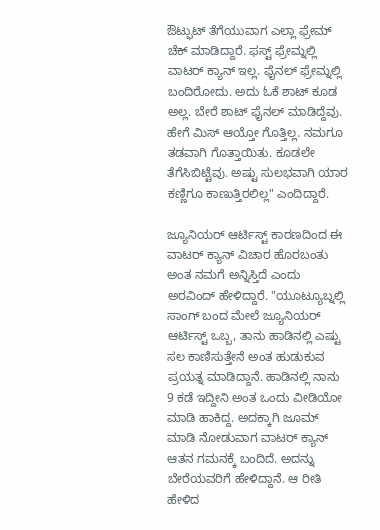ಔಟ್ಫುಟ್ ತೆಗೆಯುವಾಗ ಎಲ್ಲಾ ಫ್ರೇಮ್ ಚೆಕ್ ಮಾಡಿದ್ದಾರೆ. ಫಸ್ಟ್ ಫ್ರೇಮ್ನಲ್ಲಿ ವಾಟರ್ ಕ್ಯಾನ್ ಇಲ್ಲ. ಫೈನಲ್ ಫ್ರೇಮ್ನಲ್ಲಿ ಬಂದಿರೋದು. ಅದು ಓಕೆ ಶಾಟ್ ಕೂಡ ಅಲ್ಲ. ಬೇರೆ ಶಾಟ್ ಫೈನಲ್ ಮಾಡಿದ್ದೆವು. ಹೇಗೆ ಮಿಸ್ ಆಯ್ತೋ ಗೊತ್ತಿಲ್ಲ. ನಮಗೂ ತಡವಾಗಿ ಗೊತ್ತಾಯಿತು. ಕೂಡಲೇ ತೆಗೆಸಿಬಿಟ್ಟೆವು. ಅಷ್ಟು ಸುಲಭವಾಗಿ ಯಾರ ಕಣ್ಣಿಗೂ ಕಾಣುತ್ತಿರಲಿಲ್ಲ" ಎಂದಿದ್ದಾರೆ.

ಜ್ಯೂನಿಯರ್ ಆರ್ಟಿಸ್ಟ್ ಕಾರಣದಿಂದ ಈ ವಾಟರ್ ಕ್ಯಾನ್ ವಿಚಾರ ಹೊರಬಂತು ಅಂತ ನಮಗೆ ಅನ್ನಿಸ್ತಿದೆ ಎಂದು ಅರವಿಂದ್ ಹೇಳಿದ್ದಾರೆ. "ಯೂಟ್ಯೂಬ್ನಲ್ಲಿ ಸಾಂಗ್ ಬಂದ ಮೇಲೆ ಜ್ಯೂನಿಯರ್ ಆರ್ಟಿಸ್ಟ್ ಒಬ್ಬ, ತಾನು ಹಾಡಿನಲ್ಲಿ ಎಷ್ಟು ಸಲ ಕಾಣಿಸುತ್ತೇನೆ ಅಂತ ಹುಡುಕುವ ಪ್ರಯತ್ನ ಮಾಡಿದ್ದಾನೆ. ಹಾಡಿನಲ್ಲಿ ನಾನು 9 ಕಡೆ ಇದ್ದೀನಿ ಅಂತ ಒಂದು ವೀಡಿಯೋ ಮಾಡಿ ಹಾಕಿದ್ದ. ಅದಕ್ಕಾಗಿ ಜೂಮ್ ಮಾಡಿ ನೋಡುವಾಗ ವಾಟರ್ ಕ್ಯಾನ್ ಆತನ ಗಮನಕ್ಕೆ ಬಂದಿದೆ. ಅದನ್ನು ಬೇರೆಯವರಿಗೆ ಹೇಳಿದ್ದಾನೆ. ಆ ರೀತಿ ಹೇಳಿದ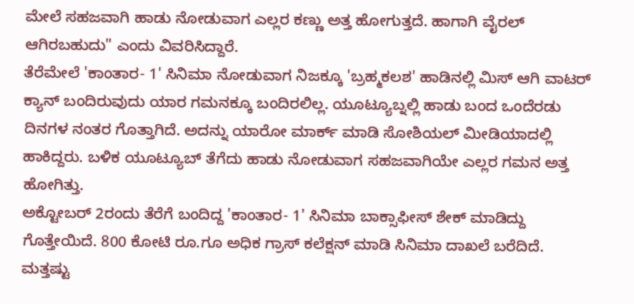ಮೇಲೆ ಸಹಜವಾಗಿ ಹಾಡು ನೋಡುವಾಗ ಎಲ್ಲರ ಕಣ್ಣು ಅತ್ತ ಹೋಗುತ್ತದೆ. ಹಾಗಾಗಿ ವೈರಲ್ ಆಗಿರಬಹುದು" ಎಂದು ವಿವರಿಸಿದ್ದಾರೆ.
ತೆರೆಮೇಲೆ 'ಕಾಂತಾರ- 1' ಸಿನಿಮಾ ನೋಡುವಾಗ ನಿಜಕ್ಕೂ 'ಬ್ರಹ್ಮಕಲಶ' ಹಾಡಿನಲ್ಲಿ ಮಿಸ್ ಆಗಿ ವಾಟರ್ ಕ್ಯಾನ್ ಬಂದಿರುವುದು ಯಾರ ಗಮನಕ್ಕೂ ಬಂದಿರಲಿಲ್ಲ. ಯೂಟ್ಯೂಬ್ನಲ್ಲಿ ಹಾಡು ಬಂದ ಒಂದೆರಡು ದಿನಗಳ ನಂತರ ಗೊತ್ತಾಗಿದೆ. ಅದನ್ನು ಯಾರೋ ಮಾರ್ಕ್ ಮಾಡಿ ಸೋಶಿಯಲ್ ಮೀಡಿಯಾದಲ್ಲಿ ಹಾಕಿದ್ದರು. ಬಳಿಕ ಯೂಟ್ಯೂಬ್ ತೆಗೆದು ಹಾಡು ನೋಡುವಾಗ ಸಹಜವಾಗಿಯೇ ಎಲ್ಲರ ಗಮನ ಅತ್ತ ಹೋಗಿತ್ತು.
ಅಕ್ಟೋಬರ್ 2ರಂದು ತೆರೆಗೆ ಬಂದಿದ್ದ 'ಕಾಂತಾರ- 1' ಸಿನಿಮಾ ಬಾಕ್ಸಾಫೀಸ್ ಶೇಕ್ ಮಾಡಿದ್ದು ಗೊತ್ತೇಯಿದೆ. 800 ಕೋಟಿ ರೂ.ಗೂ ಅಧಿಕ ಗ್ರಾಸ್ ಕಲೆಕ್ಷನ್ ಮಾಡಿ ಸಿನಿಮಾ ದಾಖಲೆ ಬರೆದಿದೆ. ಮತ್ತಷ್ಟು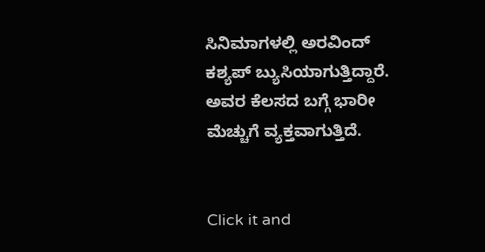ಸಿನಿಮಾಗಳಲ್ಲಿ ಅರವಿಂದ್ ಕಶ್ಯಪ್ ಬ್ಯುಸಿಯಾಗುತ್ತಿದ್ದಾರೆ. ಅವರ ಕೆಲಸದ ಬಗ್ಗೆ ಭಾರೀ ಮೆಚ್ಚುಗೆ ವ್ಯಕ್ತವಾಗುತ್ತಿದೆ.


Click it and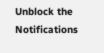Unblock the Notifications